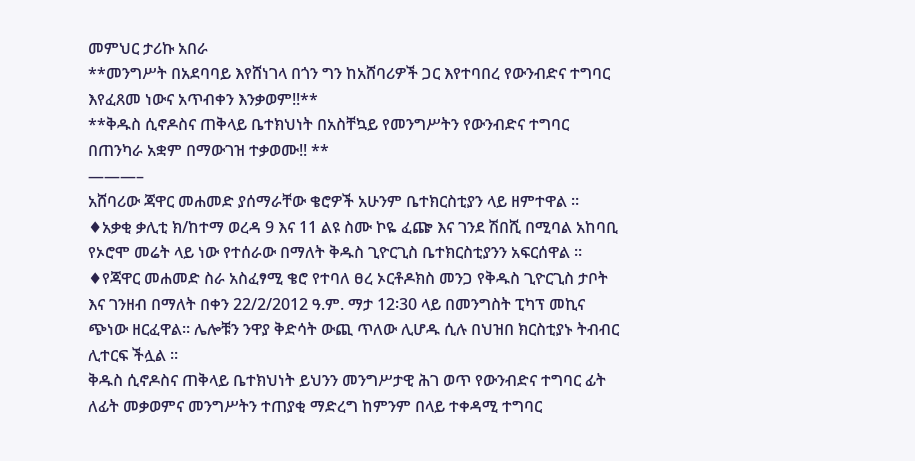መምህር ታሪኩ አበራ
**መንግሥት በአደባባይ እየሸነገላ በጎን ግን ከአሸባሪዎች ጋር እየተባበረ የውንብድና ተግባር እየፈጸመ ነውና አጥብቀን እንቃወም!!**
**ቅዱስ ሲኖዶስና ጠቅላይ ቤተክህነት በአስቸኳይ የመንግሥትን የውንብድና ተግባር በጠንካራ አቋም በማውገዝ ተቃወሙ!! **
———–
አሸባሪው ጃዋር መሐመድ ያሰማራቸው ቄሮዎች አሁንም ቤተክርስቲያን ላይ ዘምተዋል ።
♦አቃቂ ቃሊቲ ክ/ከተማ ወረዳ 9 እና 11 ልዩ ስሙ ኮዬ ፈጬ እና ገንደ ሽበሺ በሚባል አከባቢ የኦሮሞ መሬት ላይ ነው የተሰራው በማለት ቅዱስ ጊዮርጊስ ቤተክርስቲያንን አፍርሰዋል ።
♦የጃዋር መሐመድ ስራ አስፈፃሚ ቄሮ የተባለ ፀረ ኦርቶዶክስ መንጋ የቅዱስ ጊዮርጊስ ታቦት እና ገንዘብ በማለት በቀን 22/2/2012 ዓ.ም. ማታ 12፡30 ላይ በመንግስት ፒካፕ መኪና ጭነው ዘርፈዋል። ሌሎቹን ንዋያ ቅድሳት ውጪ ጥለው ሊሆዱ ሲሉ በህዝበ ክርስቲያኑ ትብብር ሊተርፍ ችሏል ።
ቅዱስ ሲኖዶስና ጠቅላይ ቤተክህነት ይህንን መንግሥታዊ ሕገ ወጥ የውንብድና ተግባር ፊት ለፊት መቃወምና መንግሥትን ተጠያቂ ማድረግ ከምንም በላይ ተቀዳሚ ተግባር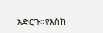አድርጉ።የእስከ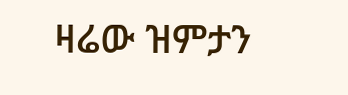ዛሬው ዝምታን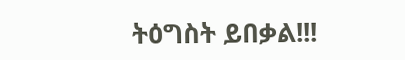ትዕግስት ይበቃል!!!